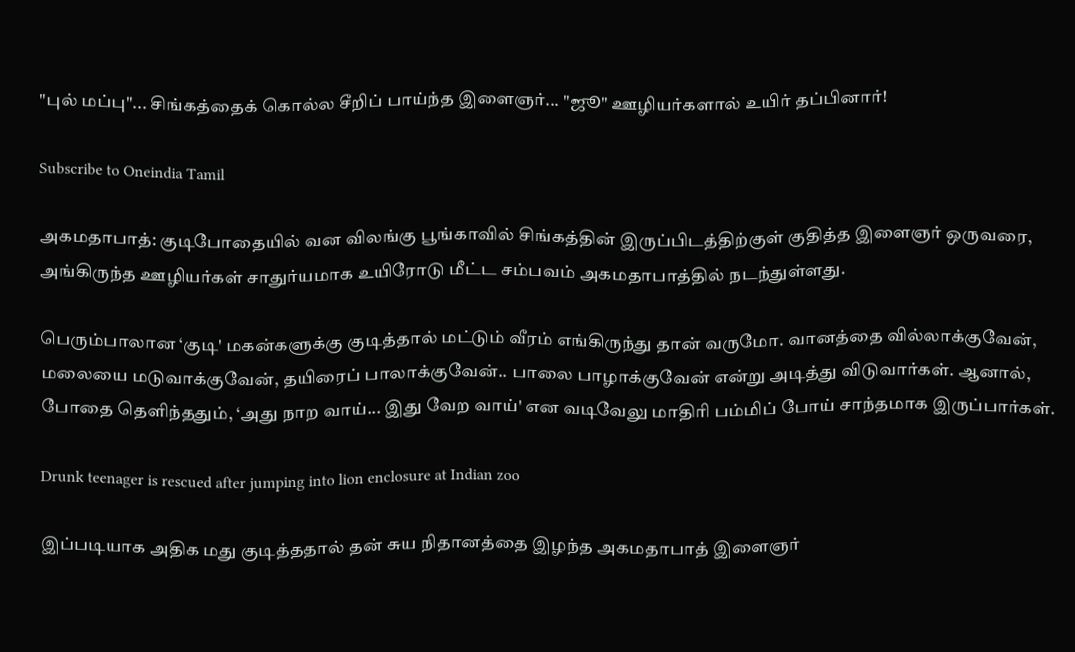"புல் மப்பு"... சிங்கத்தைக் கொல்ல சீறிப் பாய்ந்த இளைஞர்... "ஜூ" ஊழியர்களால் உயிர் தப்பினார்!

Subscribe to Oneindia Tamil

அகமதாபாத்: குடிபோதையில் வன விலங்கு பூங்காவில் சிங்கத்தின் இருப்பிடத்திற்குள் குதித்த இளைஞர் ஒருவரை, அங்கிருந்த ஊழியர்கள் சாதுர்யமாக உயிரோடு மீட்ட சம்பவம் அகமதாபாத்தில் நடந்துள்ளது.

பெரும்பாலான ‘குடி' மகன்களுக்கு குடித்தால் மட்டும் வீரம் எங்கிருந்து தான் வருமோ. வானத்தை வில்லாக்குவேன், மலையை மடுவாக்குவேன், தயிரைப் பாலாக்குவேன்.. பாலை பாழாக்குவேன் என்று அடித்து விடுவார்கள். ஆனால், போதை தெளிந்ததும், ‘அது நாற வாய்... இது வேற வாய்' என வடிவேலு மாதிரி பம்மிப் போய் சாந்தமாக இருப்பார்கள்.

Drunk teenager is rescued after jumping into lion enclosure at Indian zoo

இப்படியாக அதிக மது குடித்ததால் தன் சுய நிதானத்தை இழந்த அகமதாபாத் இளைஞர்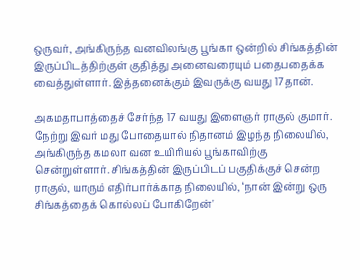ஒருவர், அங்கிருந்த வனவிலங்கு பூங்கா ஒன்றில் சிங்கத்தின் இருப்பிடத்திற்குள் குதித்து அனைவரையும் பதைபதைக்க வைத்துள்ளார். இத்தனைக்கும் இவருக்கு வயது 17தான்.

அகமதாபாத்தைச் சேர்ந்த 17 வயது இளைஞர் ராகுல் குமார். நேற்று இவர் மது போதையால் நிதானம் இழந்த நிலையில், அங்கிருந்த கமலா வன உயிரியல் பூங்காவிற்கு சென்றுள்ளார். சிங்கத்தின் இருப்பிடப் பகுதிக்குச் சென்ற ராகுல், யாரும் எதிர்பார்க்காத நிலையில், ‘நான் இன்று ஒரு சிங்கத்தைக் கொல்லப் போகிறேன்'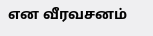என வீரவசனம்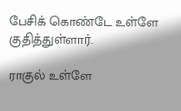பேசிக் கொண்டே உள்ளே குதித்துள்ளார்.

ராகுல் உள்ளே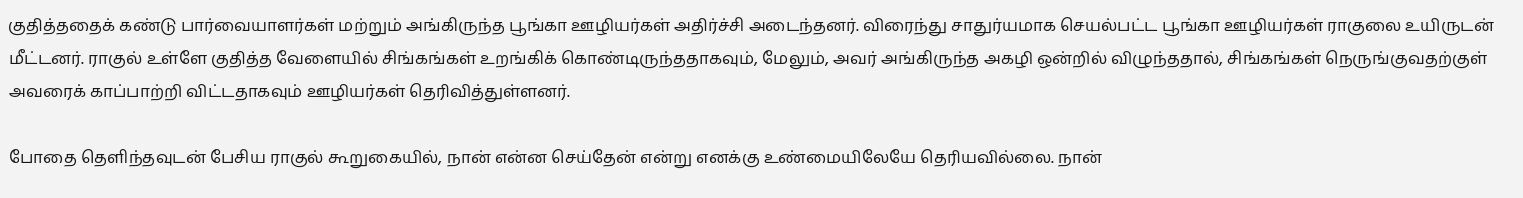குதித்ததைக் கண்டு பார்வையாளர்கள் மற்றும் அங்கிருந்த பூங்கா ஊழியர்கள் அதிர்ச்சி அடைந்தனர். விரைந்து சாதுர்யமாக செயல்பட்ட பூங்கா ஊழியர்கள் ராகுலை உயிருடன் மீட்டனர். ராகுல் உள்ளே குதித்த வேளையில் சிங்கங்கள் உறங்கிக் கொண்டிருந்ததாகவும், மேலும், அவர் அங்கிருந்த அகழி ஒன்றில் விழுந்ததால், சிங்கங்கள் நெருங்குவதற்குள் அவரைக் காப்பாற்றி விட்டதாகவும் ஊழியர்கள் தெரிவித்துள்ளனர்.

போதை தெளிந்தவுடன் பேசிய ராகுல் கூறுகையில், நான் என்ன செய்தேன் என்று எனக்கு உண்மையிலேயே தெரியவில்லை. நான்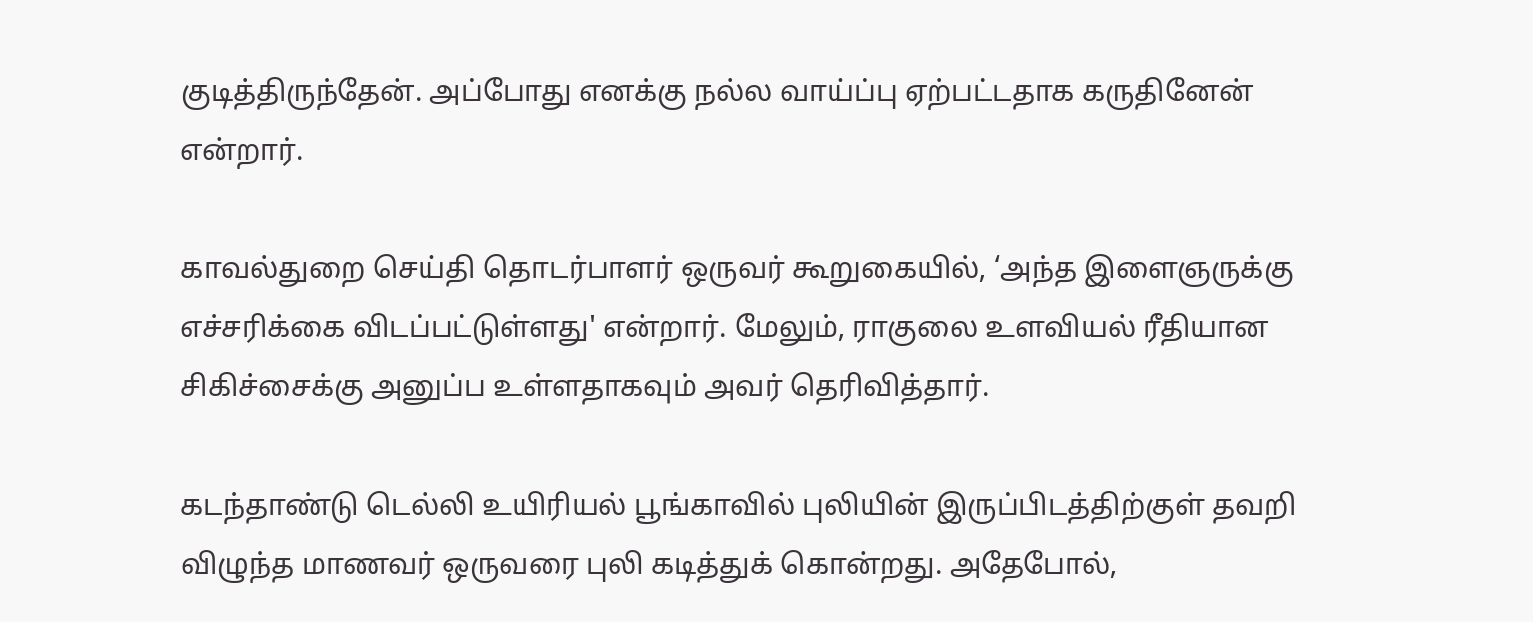குடித்திருந்தேன். அப்போது எனக்கு நல்ல வாய்ப்பு ஏற்பட்டதாக கருதினேன் என்றார்.

காவல்துறை செய்தி தொடர்பாளர் ஒருவர் கூறுகையில், ‘அந்த இளைஞருக்கு எச்சரிக்கை விடப்பட்டுள்ளது' என்றார். மேலும், ராகுலை உளவியல் ரீதியான சிகிச்சைக்கு அனுப்ப உள்ளதாகவும் அவர் தெரிவித்தார்.

கடந்தாண்டு டெல்லி உயிரியல் பூங்காவில் புலியின் இருப்பிடத்திற்குள் தவறி விழுந்த மாணவர் ஒருவரை புலி கடித்துக் கொன்றது. அதேபோல்,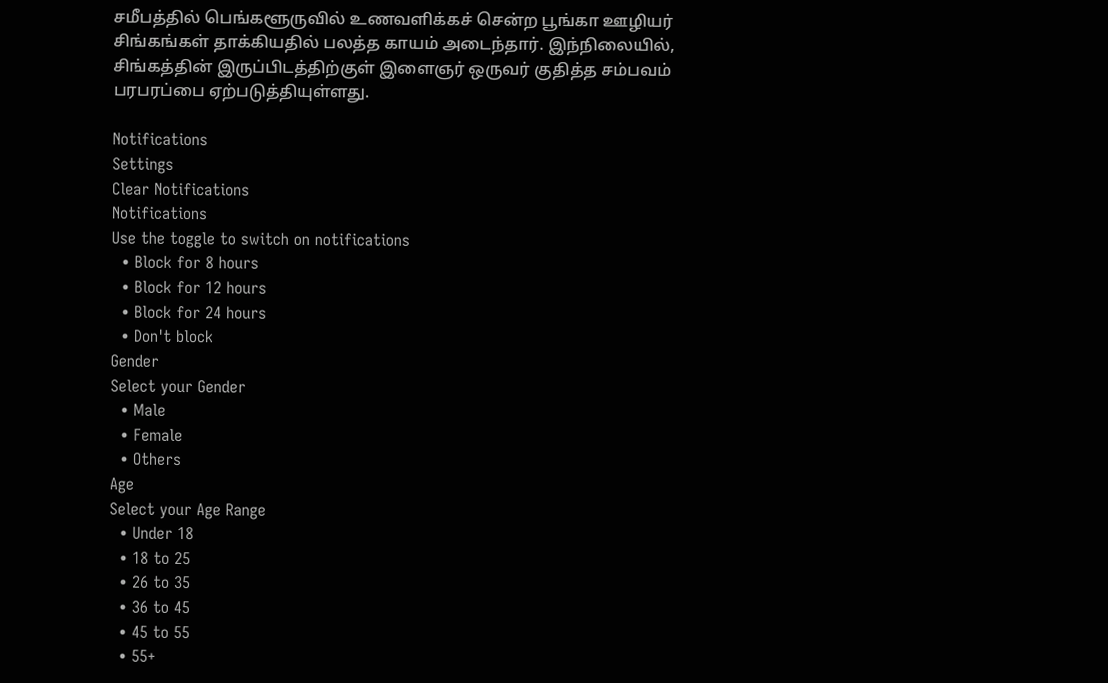சமீபத்தில் பெங்களூருவில் உணவளிக்கச் சென்ற பூங்கா ஊழியர் சிங்கங்கள் தாக்கியதில் பலத்த காயம் அடைந்தார். இந்நிலையில், சிங்கத்தின் இருப்பிடத்திற்குள் இளைஞர் ஒருவர் குதித்த சம்பவம் பரபரப்பை ஏற்படுத்தியுள்ளது.

Notifications
Settings
Clear Notifications
Notifications
Use the toggle to switch on notifications
  • Block for 8 hours
  • Block for 12 hours
  • Block for 24 hours
  • Don't block
Gender
Select your Gender
  • Male
  • Female
  • Others
Age
Select your Age Range
  • Under 18
  • 18 to 25
  • 26 to 35
  • 36 to 45
  • 45 to 55
  • 55+